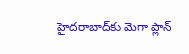హైదరాబాద్‌కు మెగా ప్లాన్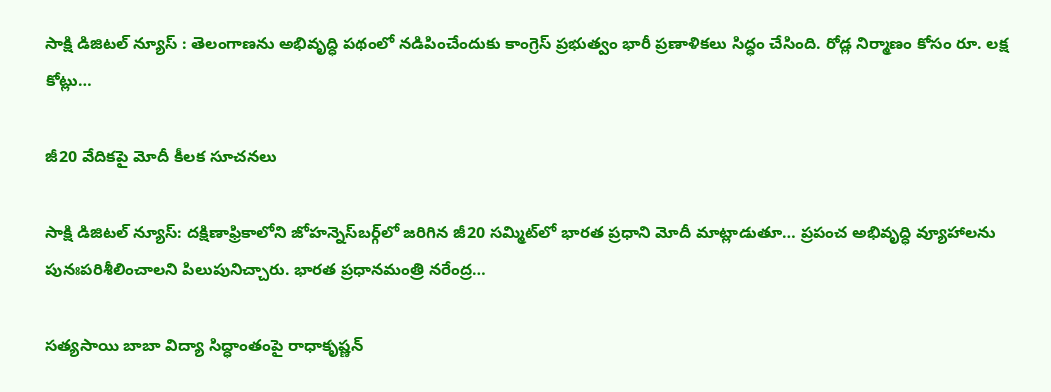సాక్షి డిజిటల్ న్యూస్ : తెలంగాణను అభివృద్ధి పథంలో నడిపించేందుకు కాంగ్రెస్ ప్రభుత్వం భారీ ప్రణాళికలు సిద్ధం చేసింది. రోడ్ల నిర్మాణం కోసం రూ. లక్ష కోట్లు…

జీ20 వేదికపై మోదీ కీలక సూచనలు

సాక్షి డిజిటల్ న్యూస్: దక్షిణాఫ్రికాలోని జోహన్నెస్‌బర్గ్‌లో జరిగిన జీ20 సమ్మిట్‌లో భారత ప్రధాని మోదీ మాట్లాడుతూ… ప్రపంచ అభివృద్ధి వ్యూహాలను పునఃపరిశీలించాలని పిలుపునిచ్చారు. భారత ప్రధానమంత్రి నరేంద్ర…

సత్యసాయి బాబా విద్యా సిద్ధాంతంపై రాధాకృష్ణన్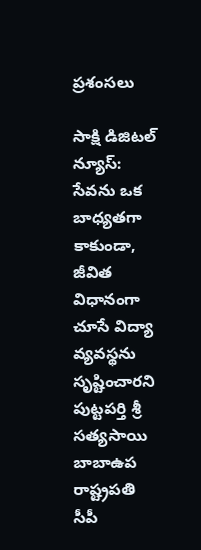ప్రశంసలు

సాక్షి డిజిటల్ న్యూస్: సేవను ఒక బాధ్యతగా కాకుండా, జీవిత విధానంగా చూసే విద్యా వ్యవస్థను సృష్టించారని పుట్టపర్తి శ్రీ సత్యసాయి బాబాఉప రాష్ట్రపతి సీపీ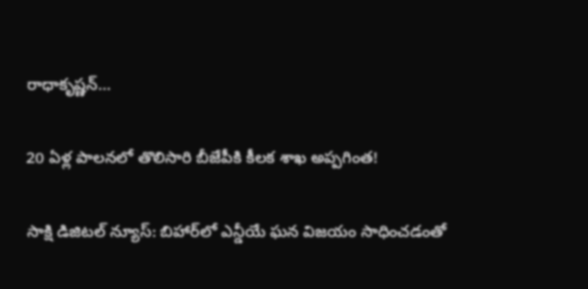రాధాకృష్ణన్…

20 ఏళ్ల పాలనలో తొలిసారి బీజేపీకి కీలక శాఖ అప్పగింత!

సాక్షి డిజిటల్ న్యూస్: బిహార్‌లో ఎన్డీయే ఘన విజయం సాధించడంతో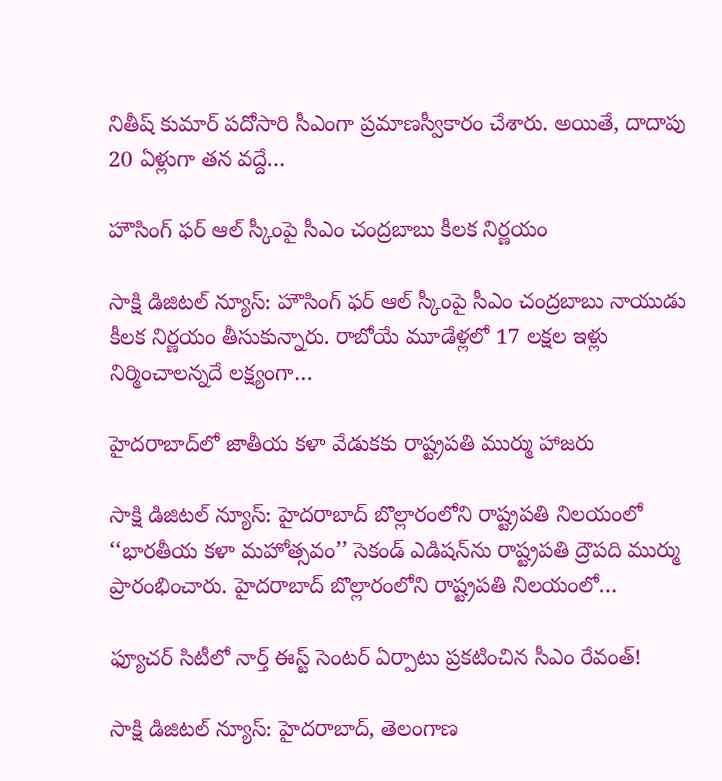నితీష్ కుమార్ పదోసారి సీఎంగా ప్రమాణస్వీకారం చేశారు. అయితే, దాదాపు 20 ఏళ్లుగా తన వద్దే…

హౌసింగ్ ఫర్ ఆల్ స్కీంపై సీఎం చంద్రబాబు కీలక నిర్ణయం

సాక్షి డిజిటల్ న్యూస్: హౌసింగ్ ఫర్ ఆల్ స్కీంపై సీఎం చంద్రబాబు నాయుడు కీలక నిర్ణయం తీసుకున్నారు. రాబోయే మూడేళ్లలో 17 లక్షల ఇళ్లు నిర్మించాలన్నదే లక్ష్యంగా…

హైదరాబాద్‌లో జాతీయ కళా వేడుకకు రాష్ట్రపతి ముర్ము హాజరు

సాక్షి డిజిటల్ న్యూస్: హైదరాబాద్‌‌ బొల్లారంలోని రాష్ట్రపతి నిలయంలో ‘‘భారతీయ కళా మహోత్సవం’’ సెకండ్‌ ఎడిషన్‌ను రాష్ట్రపతి ద్రౌపది ముర్ము ప్రారంభించారు. హైదరాబాద్‌‌ బొల్లారంలోని రాష్ట్రపతి నిలయంలో…

ఫ్యూచర్ సిటీలో నార్త్ ఈస్ట్ సెంటర్ ఏర్పాటు ప్రకటించిన సీఎం రేవంత్!

సాక్షి డిజిటల్ న్యూస్: హైదరాబాద్, తెలంగాణ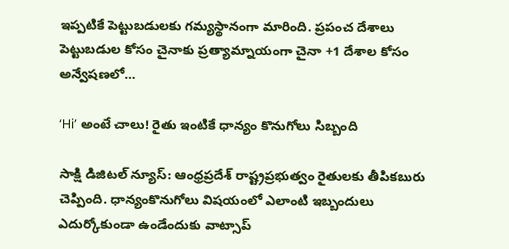ఇప్పటికే పెట్టుబడులకు గమ్యస్థానంగా మారింది. ప్రపంచ దేశాలు పెట్టుబడుల కోసం చైనాకు ప్రత్యామ్నాయంగా చైనా +1 దేశాల కోసం అన్వేషణలో…

‘Hi’ అంటే చాలు! రైతు ఇంటికే ధాన్యం కొనుగోలు సిబ్బంది

సాక్షి డిజిటల్ న్యూస్: ఆంధ్రప్రదేశ్ రాష్ట్రప్రభుత్వం రైతులకు తీపికబురు చెప్పింది. ధాన్యంకొనుగోలు విషయంలో ఎలాంటి ఇబ్బందులు ఎదుర్కోకుండా ఉండేందుకు వాట్సాప్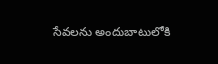సేవలను అందుబాటులోకి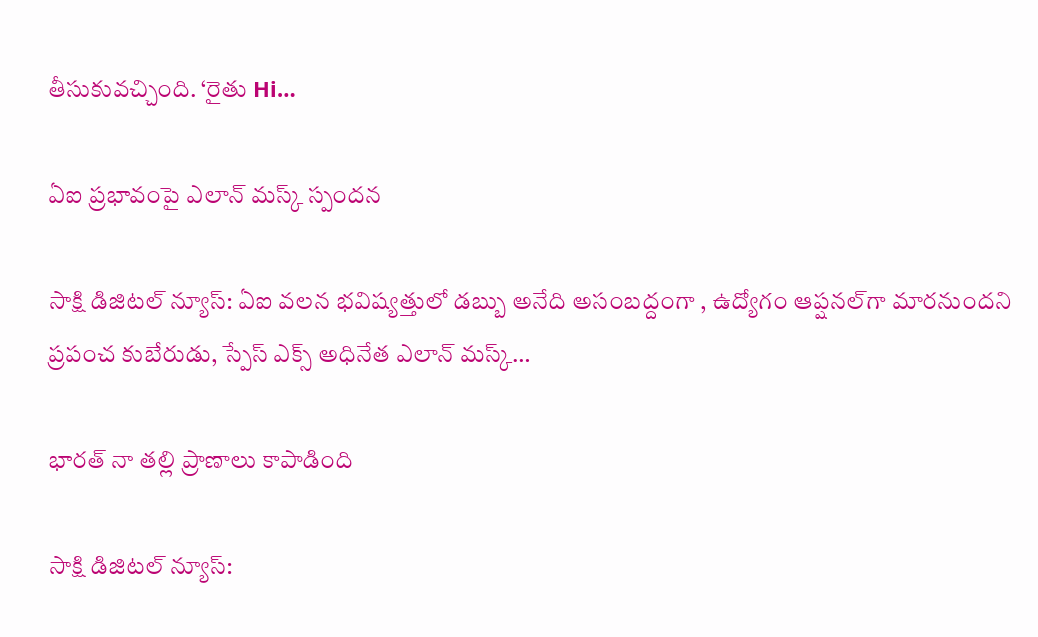తీసుకువచ్చింది. ‘రైతు Hi…

ఏఐ ప్రభావంపై ఎలాన్ మస్క్ స్పందన

సాక్షి డిజిటల్ న్యూస్: ఏఐ వలన భవిష్యత్తులో డబ్బు అనేది అసంబద్దంగా , ఉద్యోగం ఆప్షనల్‌గా మారనుందని ప్రపంచ కుబేరుడు, స్పేస్ ఎక్స్ అధినేత ఎలాన్ మస్క్…

భారత్ నా తల్లి ప్రాణాలు కాపాడింది

సాక్షి డిజిటల్ న్యూస్: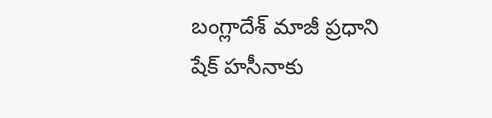బంగ్లాదేశ్ మాజీ ప్రధాని షేక్ హసీనాకు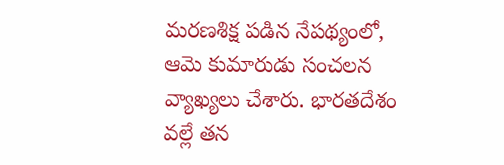మరణశిక్ష పడిన నేపథ్యంలో, ఆమె కుమారుడు సంచలన వ్యాఖ్యలు చేశారు. భారతదేశం వల్లే తన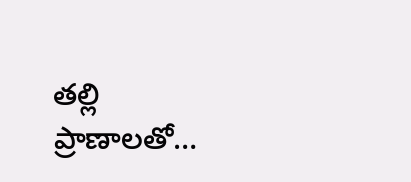తల్లి ప్రాణాలతో…